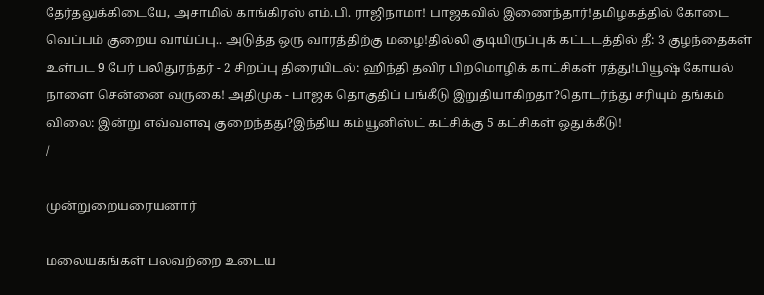தேர்தலுக்கிடையே, அசாமில் காங்கிரஸ் எம்.பி. ராஜிநாமா! பாஜகவில் இணைந்தார்!தமிழகத்தில் கோடை வெப்பம் குறைய வாய்ப்பு.. அடுத்த ஒரு வாரத்திற்கு மழை!தில்லி குடியிருப்புக் கட்டடத்தில் தீ: 3 குழந்தைகள் உள்பட 9 பேர் பலிதுரந்தர் - 2 சிறப்பு திரையிடல்: ஹிந்தி தவிர பிறமொழிக் காட்சிகள் ரத்து!பியூஷ் கோயல் நாளை சென்னை வருகை! அதிமுக - பாஜக தொகுதிப் பங்கீடு இறுதியாகிறதா?தொடர்ந்து சரியும் தங்கம் விலை: இன்று எவ்வளவு குறைந்தது?இந்திய கம்யூனிஸ்ட் கட்சிக்கு 5 கட்சிகள் ஒதுக்கீடு!
/

முன்றுறையரையனார்

மலையகங்கள் பலவற்றை உடைய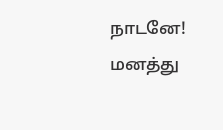நாடனே! மனத்து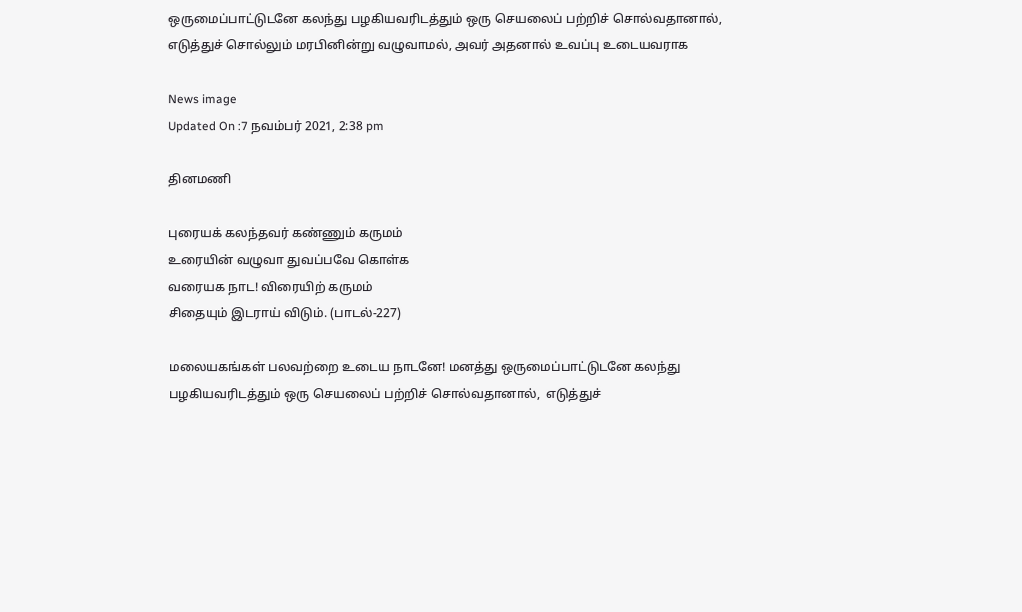ஒருமைப்பாட்டுடனே கலந்து பழகியவரிடத்தும் ஒரு செயலைப் பற்றிச் சொல்வதானால்,  எடுத்துச் சொல்லும் மரபினின்று வழுவாமல், அவர் அதனால் உவப்பு உடையவராக

News image
Updated On :7 நவம்பர் 2021, 2:38 pm

தினமணி

புரையக் கலந்தவர் கண்ணும் கருமம்
உரையின் வழுவா துவப்பவே கொள்க
வரையக நாட! விரையிற் கருமம்
சிதையும் இடராய் விடும். (பாடல்-227)

மலையகங்கள் பலவற்றை உடைய நாடனே! மனத்து ஒருமைப்பாட்டுடனே கலந்து பழகியவரிடத்தும் ஒரு செயலைப் பற்றிச் சொல்வதானால்,  எடுத்துச்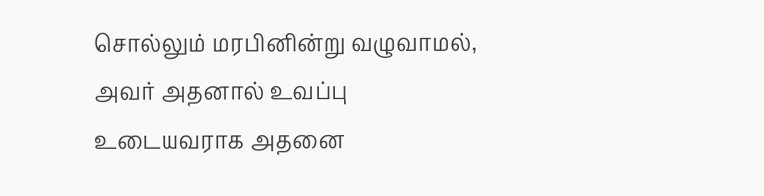சொல்லும் மரபினின்று வழுவாமல், அவர் அதனால் உவப்பு உடையவராக அதனை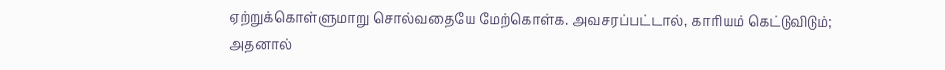ஏற்றுக்கொள்ளுமாறு சொல்வதையே மேற்கொள்க. அவசரப்பட்டால், காரியம் கெட்டுவிடும்; அதனால்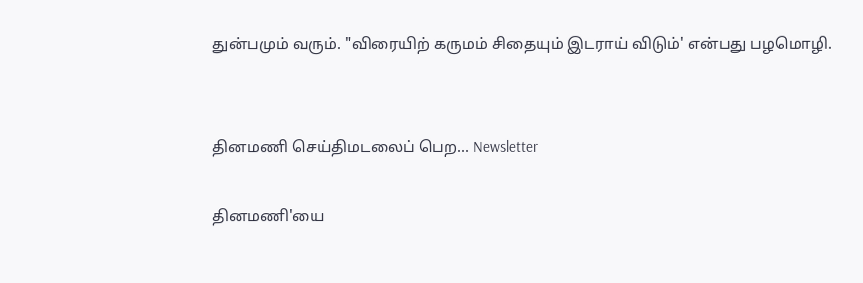துன்பமும் வரும். "விரையிற் கருமம் சிதையும் இடராய் விடும்' என்பது பழமொழி.


தினமணி செய்திமடலைப் பெற... Newsletter

தினமணி'யை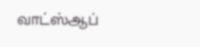வாட்ஸ்ஆப்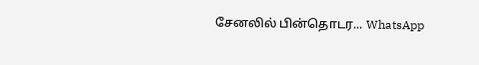சேனலில் பின்தொடர... WhatsApp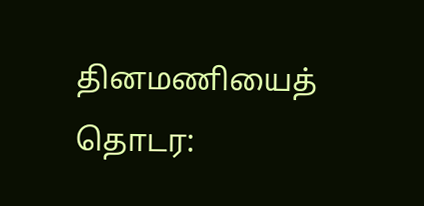தினமணியைத் தொடர: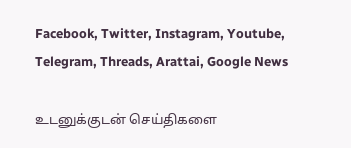Facebook, Twitter, Instagram, Youtube, Telegram, Threads, Arattai, Google News

உடனுக்குடன் செய்திகளை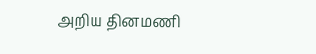அறிய தினமணி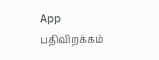App பதிவிறக்கம்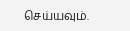செய்யவும்.